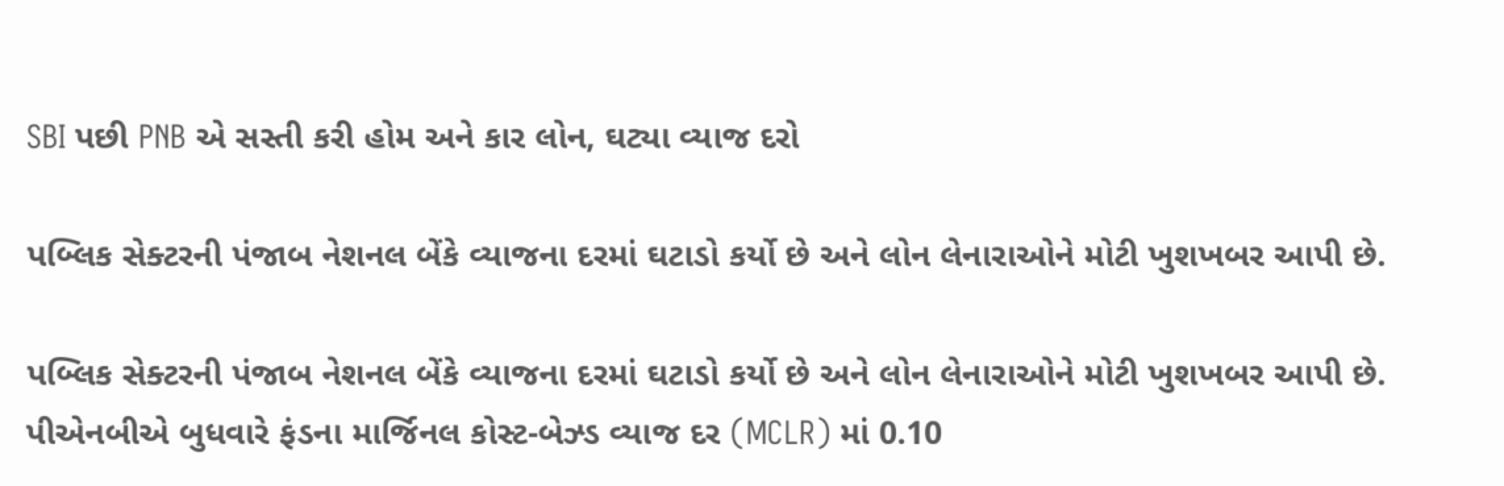SBI પછી PNB એ સસ્તી કરી હોમ અને કાર લોન, ઘટ્યા વ્યાજ દરો

પબ્લિક સેક્ટરની પંજાબ નેશનલ બેંકે વ્યાજના દરમાં ઘટાડો કર્યો છે અને લોન લેનારાઓને મોટી ખુશખબર આપી છે.

પબ્લિક સેક્ટરની પંજાબ નેશનલ બેંકે વ્યાજના દરમાં ઘટાડો કર્યો છે અને લોન લેનારાઓને મોટી ખુશખબર આપી છે. પીએનબીએ બુધવારે ફંડના માર્જિનલ કોસ્ટ-બેઝ્ડ વ્યાજ દર (MCLR) માં 0.10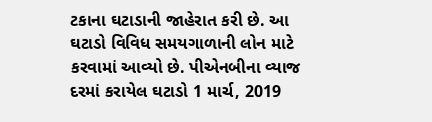ટકાના ઘટાડાની જાહેરાત કરી છે. આ ઘટાડો વિવિધ સમયગાળાની લોન માટે કરવામાં આવ્યો છે. પીએનબીના વ્યાજ દરમાં કરાયેલ ઘટાડો 1 માર્ચ, 2019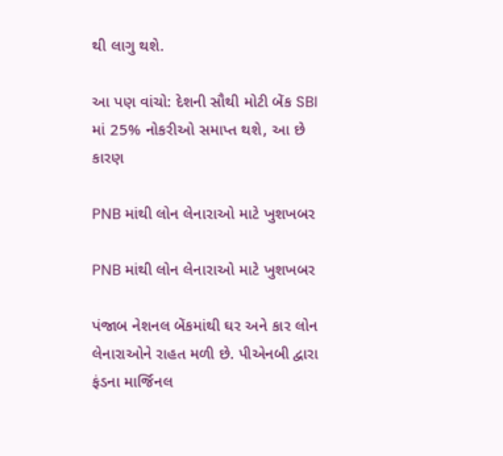થી લાગુ થશે.

આ પણ વાંચો: દેશની સૌથી મોટી બેંક SBI માં 25% નોકરીઓ સમાપ્ત થશે, આ છે કારણ

PNB માંથી લોન લેનારાઓ માટે ખુશખબર

PNB માંથી લોન લેનારાઓ માટે ખુશખબર

પંજાબ નેશનલ બેંકમાંથી ઘર અને કાર લોન લેનારાઓને રાહત મળી છે. પીએનબી દ્વારા ફંડના માર્જિનલ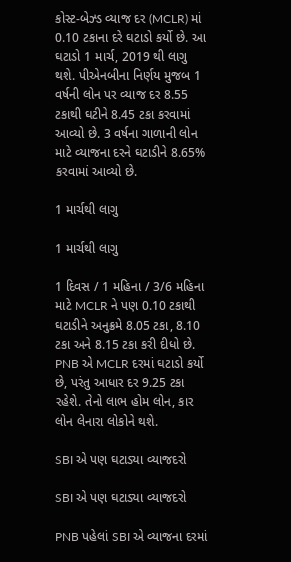કોસ્ટ-બેઝ્ડ વ્યાજ દર (MCLR) માં 0.10 ટકાના દરે ઘટાડો કર્યો છે. આ ઘટાડો 1 માર્ચ, 2019 થી લાગુ થશે. પીએનબીના નિર્ણય મુજબ 1 વર્ષની લોન પર વ્યાજ દર 8.55 ટકાથી ઘટીને 8.45 ટકા કરવામાં આવ્યો છે. 3 વર્ષના ગાળાની લોન માટે વ્યાજના દરને ઘટાડીને 8.65% કરવામાં આવ્યો છે.

1 માર્ચથી લાગુ

1 માર્ચથી લાગુ

1 દિવસ / 1 મહિના / 3/6 મહિના માટે MCLR ને પણ 0.10 ટકાથી ઘટાડીને અનુક્રમે 8.05 ટકા, 8.10 ટકા અને 8.15 ટકા કરી દીધો છે. PNB એ MCLR દરમાં ઘટાડો કર્યો છે, પરંતુ આધાર દર 9.25 ટકા રહેશે. તેનો લાભ હોમ લોન, કાર લોન લેનારા લોકોને થશે.

SBI એ પણ ઘટાડ્યા વ્યાજદરો

SBI એ પણ ઘટાડ્યા વ્યાજદરો

PNB પહેલાં SBI એ વ્યાજના દરમાં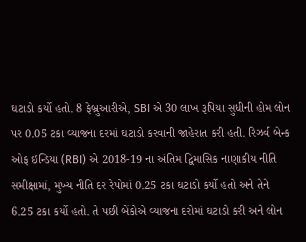ઘટાડો કર્યો હતો. 8 ફેબ્રુઆરીએ, SBI એ 30 લાખ રૂપિયા સુધીની હોમ લોન પર 0.05 ટકા વ્યાજના દરમાં ઘટાડો કરવાની જાહેરાત કરી હતી. રિઝર્વ બેન્ક ઓફ ઇન્ડિયા (RBI) એ 2018-19 ના અંતિમ દ્વિમાસિક નાણાકીય નીતિ સમીક્ષામાં, મુખ્ય નીતિ દર રેપોમાં 0.25 ટકા ઘટાડો કર્યો હતો અને તેને 6.25 ટકા કર્યો હતો. તે પછી બેંકોએ વ્યાજના દરોમાં ઘટાડો કરી અને લોન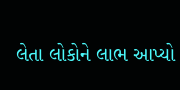લેતા લોકોને લાભ આપ્યો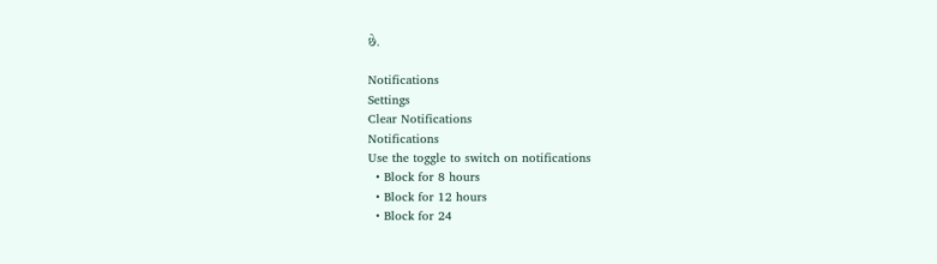છે.

Notifications
Settings
Clear Notifications
Notifications
Use the toggle to switch on notifications
  • Block for 8 hours
  • Block for 12 hours
  • Block for 24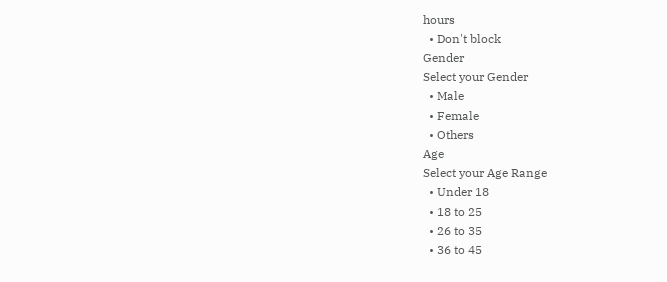hours
  • Don't block
Gender
Select your Gender
  • Male
  • Female
  • Others
Age
Select your Age Range
  • Under 18
  • 18 to 25
  • 26 to 35
  • 36 to 45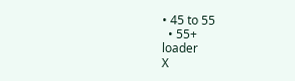• 45 to 55
  • 55+
loader
X